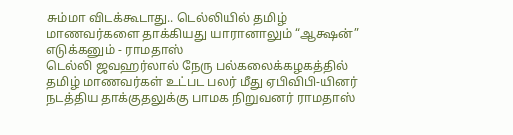சும்மா விடக்கூடாது.. டெல்லியில் தமிழ் மாணவர்களை தாக்கியது யாரானாலும் “ஆக்ஷன்” எடுக்கனும் - ராமதாஸ்
டெல்லி ஜவஹர்லால் நேரு பல்கலைக்கழகத்தில் தமிழ் மாணவர்கள் உட்பட பலர் மீது ஏபிவிபி-யினர் நடத்திய தாக்குதலுக்கு பாமக நிறுவனர் ராமதாஸ்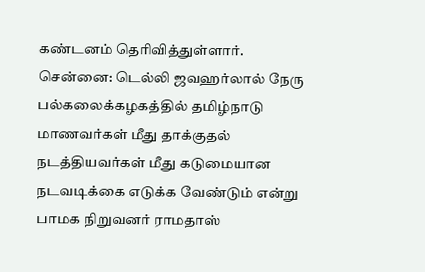கண்டனம் தெரிவித்துள்ளார்.
சென்னை: டெல்லி ஜவஹர்லால் நேரு பல்கலைக்கழகத்தில் தமிழ்நாடு மாணவர்கள் மீது தாக்குதல் நடத்தியவர்கள் மீது கடுமையான நடவடிக்கை எடுக்க வேண்டும் என்று பாமக நிறுவனர் ராமதாஸ்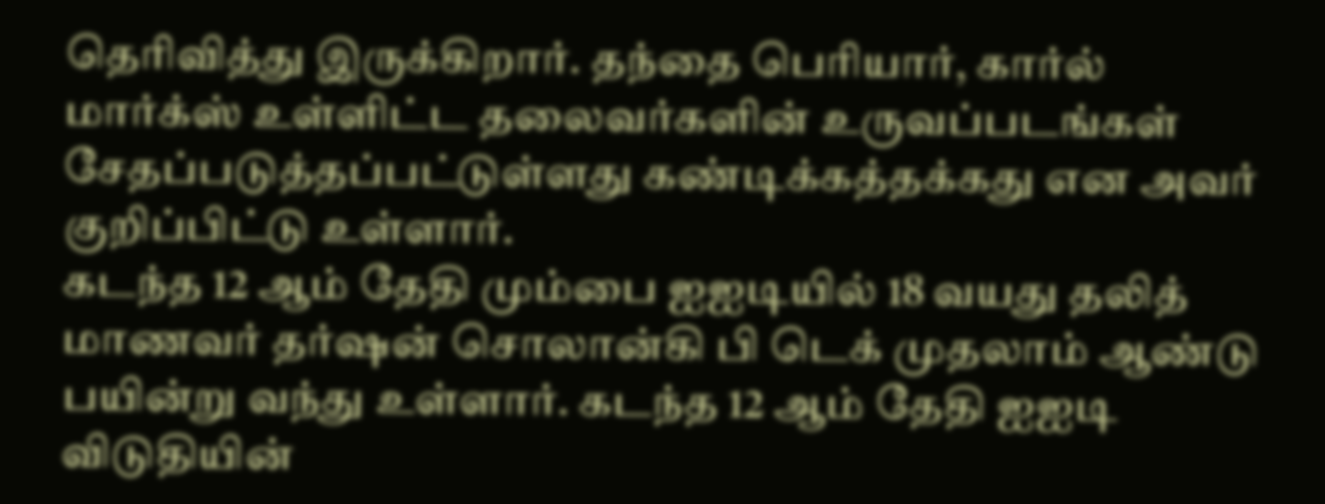தெரிவித்து இருக்கிறார். தந்தை பெரியார், கார்ல் மார்க்ஸ் உள்ளிட்ட தலைவர்களின் உருவப்படங்கள் சேதப்படுத்தப்பட்டுள்ளது கண்டிக்கத்தக்கது என அவர் குறிப்பிட்டு உள்ளார்.
கடந்த 12 ஆம் தேதி மும்பை ஐஐடியில் 18 வயது தலித் மாணவர் தர்ஷன் சொலான்கி பி டெக் முதலாம் ஆண்டு பயின்று வந்து உள்ளார். கடந்த 12 ஆம் தேதி ஐஐடி விடுதியின்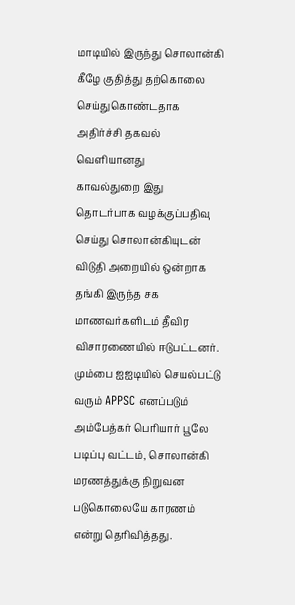மாடியில் இருந்து சொலான்கி கீழே குதித்து தற்கொலை செய்துகொண்டதாக அதிர்ச்சி தகவல் வெளியானது
காவல்துறை இது தொடர்பாக வழக்குப்பதிவு செய்து சொலான்கியுடன் விடுதி அறையில் ஒன்றாக தங்கி இருந்த சக மாணவர்களிடம் தீவிர விசாரணையில் ஈடுபட்டனர். மும்பை ஐஐடியில் செயல்பட்டு வரும் APPSC எனப்படும் அம்பேத்கர் பெரியார் பூலே படிப்பு வட்டம், சொலான்கி மரணத்துக்கு நிறுவன படுகொலையே காரணம் என்று தெரிவித்தது.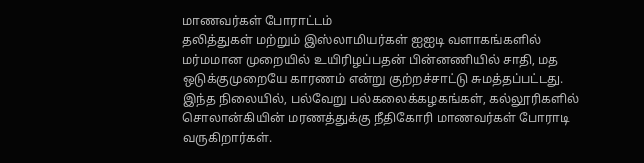மாணவர்கள் போராட்டம்
தலித்துகள் மற்றும் இஸ்லாமியர்கள் ஐஐடி வளாகங்களில் மர்மமான முறையில் உயிரிழப்பதன் பின்னணியில் சாதி, மத ஒடுக்குமுறையே காரணம் என்று குற்றச்சாட்டு சுமத்தப்பட்டது. இந்த நிலையில், பல்வேறு பல்கலைக்கழகங்கள், கல்லூரிகளில் சொலான்கியின் மரணத்துக்கு நீதிகோரி மாணவர்கள் போராடி வருகிறார்கள்.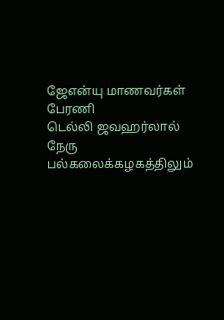ஜேஎன்யு மாணவர்கள் பேரணி
டெல்லி ஜவஹர்லால் நேரு பல்கலைக்கழகத்திலும்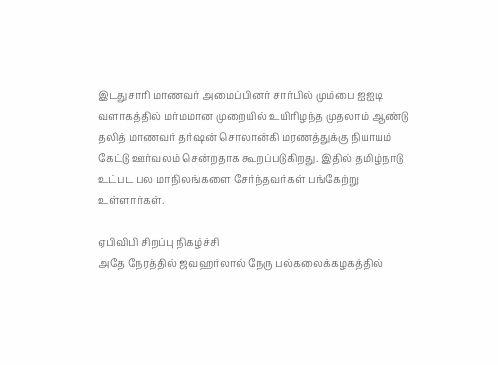இடதுசாரி மாணவர் அமைப்பினர் சார்பில் மும்பை ஐஐடி வளாகத்தில் மர்மமான முறையில் உயிரிழந்த முதலாம் ஆண்டு தலித் மாணவர் தர்ஷன் சொலான்கி மரணத்துக்கு நியாயம் கேட்டு ஊர்வலம் சென்றதாக கூறப்படுகிறது. இதில் தமிழ்நாடு உட்பட பல மாநிலங்களை சேர்ந்தவர்கள் பங்கேற்று உள்ளார்கள்.

ஏபிவிபி சிறப்பு நிகழ்ச்சி
அதே நேரத்தில் ஜவஹர்லால் நேரு பல்கலைக்கழகத்தில்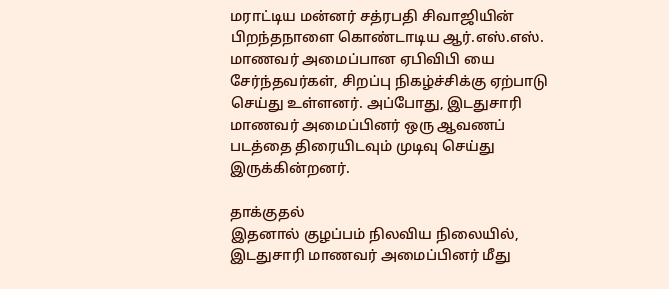மராட்டிய மன்னர் சத்ரபதி சிவாஜியின் பிறந்தநாளை கொண்டாடிய ஆர்.எஸ்.எஸ். மாணவர் அமைப்பான ஏபிவிபி யை சேர்ந்தவர்கள், சிறப்பு நிகழ்ச்சிக்கு ஏற்பாடு செய்து உள்ளனர். அப்போது, இடதுசாரி மாணவர் அமைப்பினர் ஒரு ஆவணப் படத்தை திரையிடவும் முடிவு செய்து இருக்கின்றனர்.

தாக்குதல்
இதனால் குழப்பம் நிலவிய நிலையில், இடதுசாரி மாணவர் அமைப்பினர் மீது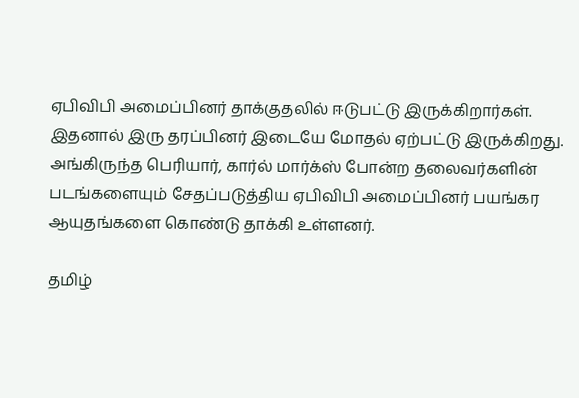ஏபிவிபி அமைப்பினர் தாக்குதலில் ஈடுபட்டு இருக்கிறார்கள். இதனால் இரு தரப்பினர் இடையே மோதல் ஏற்பட்டு இருக்கிறது. அங்கிருந்த பெரியார், கார்ல் மார்க்ஸ் போன்ற தலைவர்களின் படங்களையும் சேதப்படுத்திய ஏபிவிபி அமைப்பினர் பயங்கர ஆயுதங்களை கொண்டு தாக்கி உள்ளனர்.

தமிழ்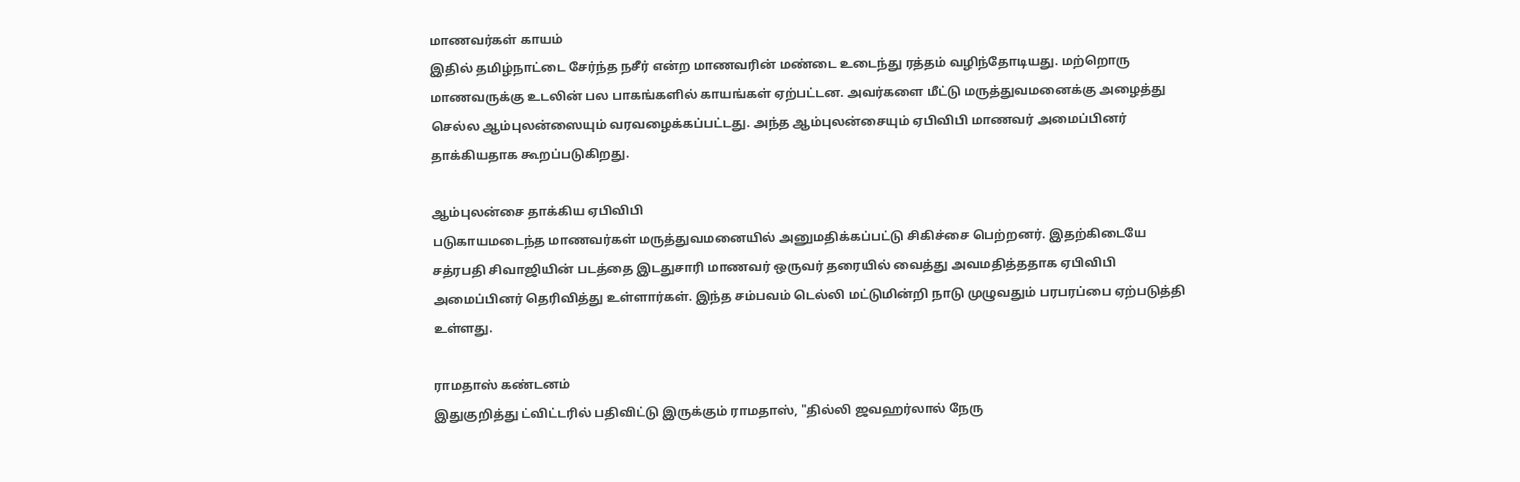மாணவர்கள் காயம்
இதில் தமிழ்நாட்டை சேர்ந்த நசீர் என்ற மாணவரின் மண்டை உடைந்து ரத்தம் வழிந்தோடியது. மற்றொரு மாணவருக்கு உடலின் பல பாகங்களில் காயங்கள் ஏற்பட்டன. அவர்களை மீட்டு மருத்துவமனைக்கு அழைத்து செல்ல ஆம்புலன்ஸையும் வரவழைக்கப்பட்டது. அந்த ஆம்புலன்சையும் ஏபிவிபி மாணவர் அமைப்பினர் தாக்கியதாக கூறப்படுகிறது.

ஆம்புலன்சை தாக்கிய ஏபிவிபி
படுகாயமடைந்த மாணவர்கள் மருத்துவமனையில் அனுமதிக்கப்பட்டு சிகிச்சை பெற்றனர். இதற்கிடையே சத்ரபதி சிவாஜியின் படத்தை இடதுசாரி மாணவர் ஒருவர் தரையில் வைத்து அவமதித்ததாக ஏபிவிபி அமைப்பினர் தெரிவித்து உள்ளார்கள். இந்த சம்பவம் டெல்லி மட்டுமின்றி நாடு முழுவதும் பரபரப்பை ஏற்படுத்தி உள்ளது.

ராமதாஸ் கண்டனம்
இதுகுறித்து ட்விட்டரில் பதிவிட்டு இருக்கும் ராமதாஸ், "தில்லி ஜவஹர்லால் நேரு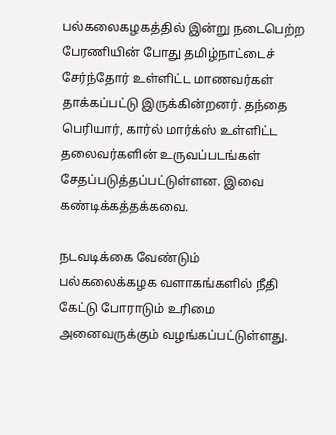பல்கலைகழகத்தில் இன்று நடைபெற்ற பேரணியின் போது தமிழ்நாட்டைச் சேர்ந்தோர் உள்ளிட்ட மாணவர்கள் தாக்கப்பட்டு இருக்கின்றனர். தந்தை பெரியார், கார்ல் மார்க்ஸ் உள்ளிட்ட தலைவர்களின் உருவப்படங்கள் சேதப்படுத்தப்பட்டுள்ளன. இவை கண்டிக்கத்தக்கவை.

நடவடிக்கை வேண்டும்
பல்கலைக்கழக வளாகங்களில் நீதி கேட்டு போராடும் உரிமை அனைவருக்கும் வழங்கப்பட்டுள்ளது.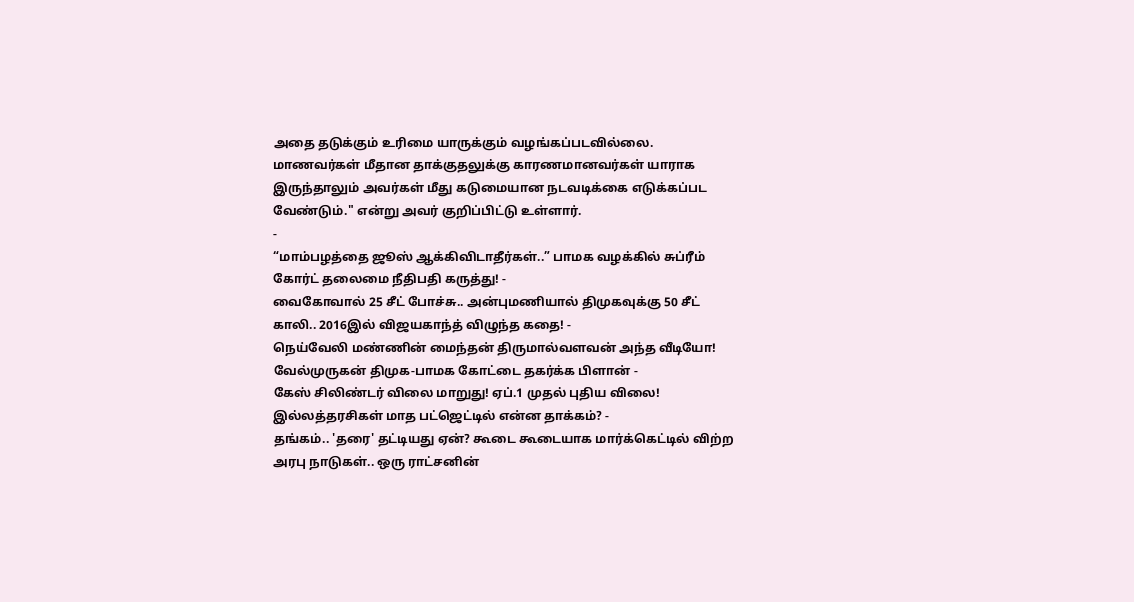அதை தடுக்கும் உரிமை யாருக்கும் வழங்கப்படவில்லை. மாணவர்கள் மீதான தாக்குதலுக்கு காரணமானவர்கள் யாராக இருந்தாலும் அவர்கள் மீது கடுமையான நடவடிக்கை எடுக்கப்பட வேண்டும்." என்று அவர் குறிப்பிட்டு உள்ளார்.
-
“மாம்பழத்தை ஜூஸ் ஆக்கிவிடாதீர்கள்..” பாமக வழக்கில் சுப்ரீம் கோர்ட் தலைமை நீதிபதி கருத்து! -
வைகோவால் 25 சீட் போச்சு.. அன்புமணியால் திமுகவுக்கு 50 சீட் காலி.. 2016இல் விஜயகாந்த் விழுந்த கதை! -
நெய்வேலி மண்ணின் மைந்தன் திருமால்வளவன் அந்த வீடியோ! வேல்முருகன் திமுக-பாமக கோட்டை தகர்க்க பிளான் -
கேஸ் சிலிண்டர் விலை மாறுது! ஏப்.1 முதல் புதிய விலை! இல்லத்தரசிகள் மாத பட்ஜெட்டில் என்ன தாக்கம்? -
தங்கம்.. 'தரை' தட்டியது ஏன்? கூடை கூடையாக மார்க்கெட்டில் விற்ற அரபு நாடுகள்.. ஒரு ராட்சனின்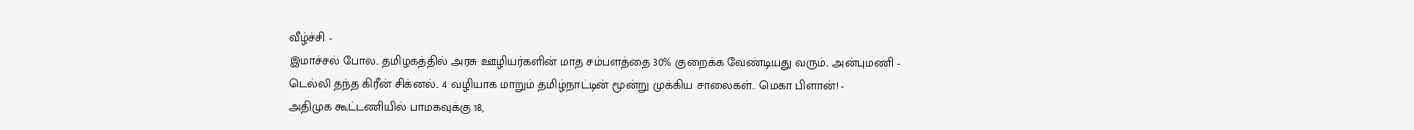வீழ்ச்சி -
இமாச்சல் போல.. தமிழகத்தில் அரசு ஊழியர்களின் மாத சம்பளத்தை 30% குறைக்க வேண்டியது வரும்.. அன்புமணி -
டெல்லி தந்த கிரீன் சிக்னல்.. 4 வழியாக மாறும் தமிழ்நாட்டின் மூன்று முக்கிய சாலைகள்.. மெகா பிளான்! -
அதிமுக கூட்டணியில் பாமகவுக்கு 18,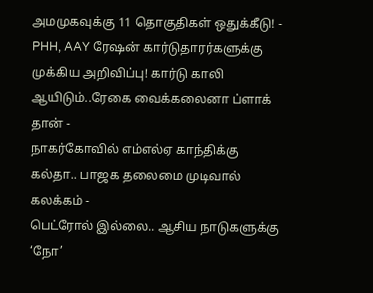அமமுகவுக்கு 11 தொகுதிகள் ஒதுக்கீடு! -
PHH, AAY ரேஷன் கார்டுதாரர்களுக்கு முக்கிய அறிவிப்பு! கார்டு காலி ஆயிடும்..ரேகை வைக்கலைனா ப்ளாக் தான் -
நாகர்கோவில் எம்எல்ஏ காந்திக்கு கல்தா.. பாஜக தலைமை முடிவால் கலக்கம் -
பெட்ரோல் இல்லை.. ஆசிய நாடுகளுக்கு ‘நோ’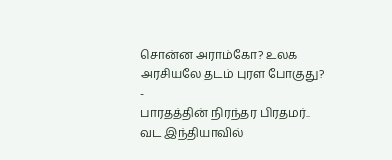சொன்ன அராம்கோ? உலக அரசியலே தடம் புரள போகுது? -
பாரதத்தின் நிரந்தர பிரதமர்.. வட இந்தியாவில்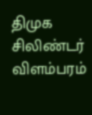திமுக சிலிண்டர் விளம்பரம்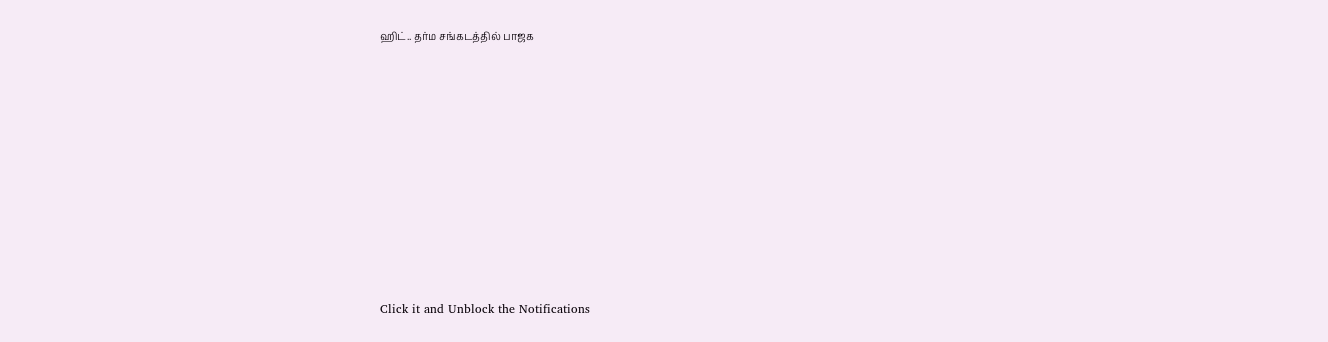ஹிட்.. தர்ம சங்கடத்தில் பாஜக












Click it and Unblock the Notifications